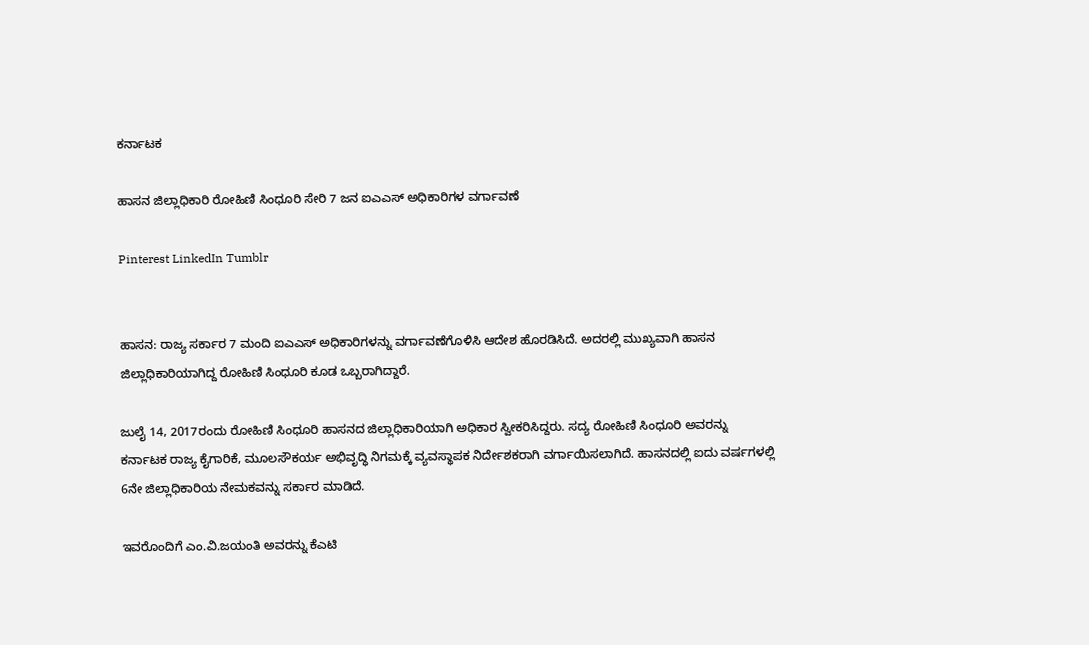ಕರ್ನಾಟಕ

ಹಾಸನ ಜಿಲ್ಲಾಧಿಕಾರಿ ರೋಹಿಣಿ ಸಿಂಧೂರಿ ಸೇರಿ 7 ಜನ ಐಎಎಸ್‌ ಅಧಿಕಾರಿಗಳ ವರ್ಗಾವಣೆ

Pinterest LinkedIn Tumblr


ಹಾಸನ: ರಾಜ್ಯ ಸರ್ಕಾರ 7 ಮಂದಿ ಐಎಎಸ್‌ ಅಧಿಕಾರಿಗಳನ್ನು ವರ್ಗಾವಣೆಗೊಳಿಸಿ ಆದೇಶ ಹೊರಡಿಸಿದೆ. ಅದರಲ್ಲಿ ಮುಖ್ಯವಾಗಿ ಹಾಸನ ಜಿಲ್ಲಾಧಿಕಾರಿಯಾಗಿದ್ದ ರೋಹಿಣಿ ಸಿಂಧೂರಿ ಕೂಡ ಒಬ್ಬರಾಗಿದ್ದಾರೆ.

ಜುಲೈ 14, 2017ರಂದು ರೋಹಿಣಿ ಸಿಂಧೂರಿ ಹಾಸನದ ಜಿಲ್ಲಾಧಿಕಾರಿಯಾಗಿ ಅಧಿಕಾರ ಸ್ವೀಕರಿಸಿದ್ದರು. ಸದ್ಯ ರೋಹಿಣಿ ಸಿಂಧೂರಿ ಅವರನ್ನು ಕರ್ನಾಟಕ ರಾಜ್ಯ ಕೈಗಾರಿಕೆ, ಮೂಲಸೌಕರ್ಯ ಅಭಿವೃದ್ಧಿ ನಿಗಮಕ್ಕೆ ವ್ಯವಸ್ಥಾಪಕ ನಿರ್ದೇಶಕರಾಗಿ ವರ್ಗಾಯಿಸಲಾಗಿದೆ. ಹಾಸನದಲ್ಲಿ ಐದು ವರ್ಷಗಳಲ್ಲಿ 6ನೇ ಜಿಲ್ಲಾಧಿಕಾರಿಯ ನೇಮಕವನ್ನು ಸರ್ಕಾರ ಮಾಡಿದೆ.

ಇವರೊಂದಿಗೆ ಎಂ.ವಿ.ಜಯಂತಿ ಅವರನ್ನು ಕೆಎಟಿ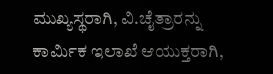ಮುಖ್ಯಸ್ಥರಾಗಿ, ವಿ.ಚೈತ್ರಾರನ್ನು ಕಾರ್ಮಿಕ ಇಲಾಖೆ ಆಯುಕ್ತರಾಗಿ,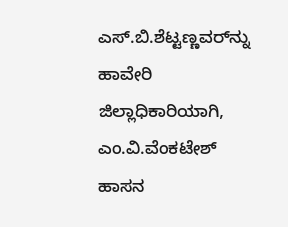ಎಸ್.ಬಿ.ಶೆಟ್ಟಣ್ಣವರ್‌ನ್ನು ಹಾವೇರಿ ಜಿಲ್ಲಾಧಿಕಾರಿಯಾಗಿ, ಎಂ.ವಿ.ವೆಂಕಟೇಶ್ ಹಾಸನ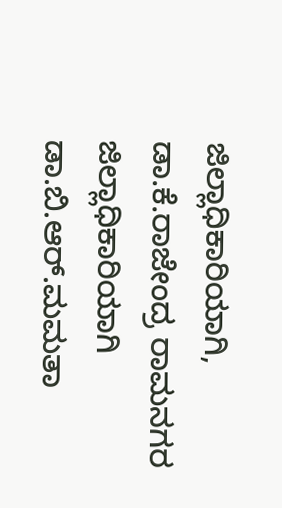ಜಿಲ್ಲಾಧಿಕಾರಿಯಾಗಿ, ಡಾ.ಕೆ.ರಾಜೇಂದ್ರ ರಾಮನಗರ ಜಿಲ್ಲಾಧಿಕಾರಿಯಾಗಿ ಡಾ.ಬಿ.ಆರ್.ಮಮತಾ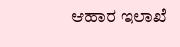ಆಹಾರ ಇಲಾಖೆ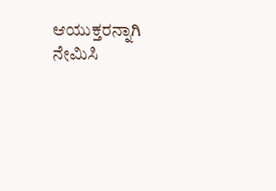ಆಯುಕ್ತರನ್ನಾಗಿ ನೇಮಿಸಿ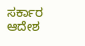ಸರ್ಕಾರ ಆದೇಶ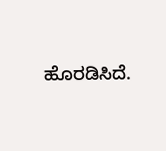ಹೊರಡಿಸಿದೆ.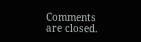Comments are closed.